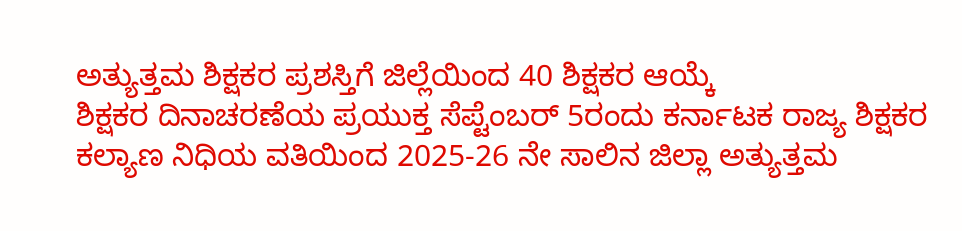ಅತ್ಯುತ್ತಮ ಶಿಕ್ಷಕರ ಪ್ರಶಸ್ತಿಗೆ ಜಿಲ್ಲೆಯಿಂದ 40 ಶಿಕ್ಷಕರ ಆಯ್ಕೆ
ಶಿಕ್ಷಕರ ದಿನಾಚರಣೆಯ ಪ್ರಯುಕ್ತ ಸೆಪ್ಟೆಂಬರ್ 5ರಂದು ಕರ್ನಾಟಕ ರಾಜ್ಯ ಶಿಕ್ಷಕರ ಕಲ್ಯಾಣ ನಿಧಿಯ ವತಿಯಿಂದ 2025-26 ನೇ ಸಾಲಿನ ಜಿಲ್ಲಾ ಅತ್ಯುತ್ತಮ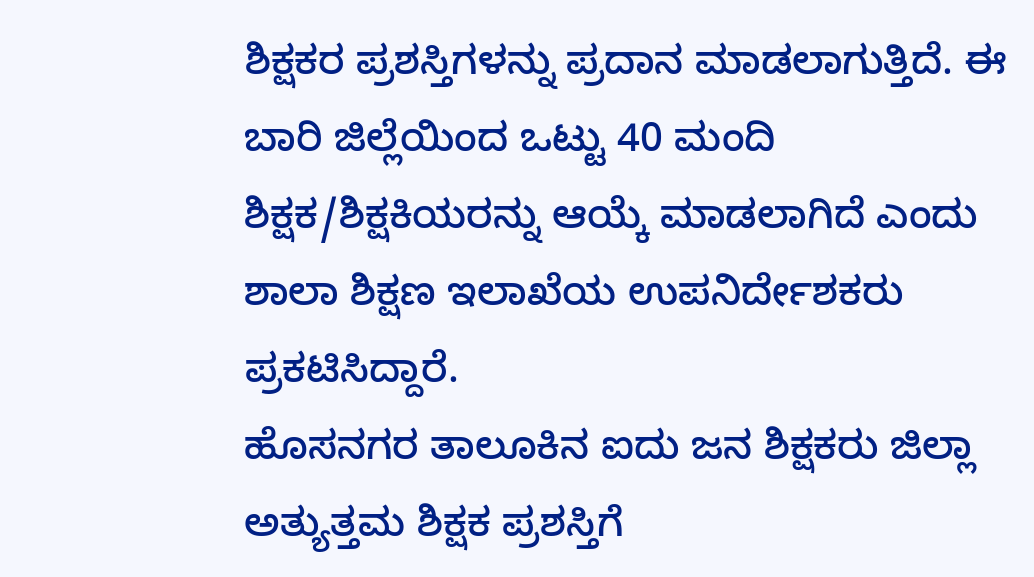ಶಿಕ್ಷಕರ ಪ್ರಶಸ್ತಿಗಳನ್ನು ಪ್ರದಾನ ಮಾಡಲಾಗುತ್ತಿದೆ. ಈ ಬಾರಿ ಜಿಲ್ಲೆಯಿಂದ ಒಟ್ಟು 40 ಮಂದಿ ಶಿಕ್ಷಕ/ಶಿಕ್ಷಕಿಯರನ್ನು ಆಯ್ಕೆ ಮಾಡಲಾಗಿದೆ ಎಂದು ಶಾಲಾ ಶಿಕ್ಷಣ ಇಲಾಖೆಯ ಉಪನಿರ್ದೇಶಕರು ಪ್ರಕಟಿಸಿದ್ದಾರೆ.
ಹೊಸನಗರ ತಾಲೂಕಿನ ಐದು ಜನ ಶಿಕ್ಷಕರು ಜಿಲ್ಲಾ ಅತ್ಯುತ್ತಮ ಶಿಕ್ಷಕ ಪ್ರಶಸ್ತಿಗೆ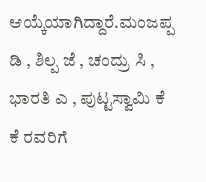ಆಯ್ಕೆಯಾಗಿದ್ದಾರೆ.ಮಂಜಪ್ಪ ಡಿ , ಶಿಲ್ಪ ಜೆ , ಚಂದ್ರು ಸಿ , ಭಾರತಿ ಎ , ಪುಟ್ಟಸ್ವಾಮಿ ಕೆ ಕೆ ರವರಿಗೆ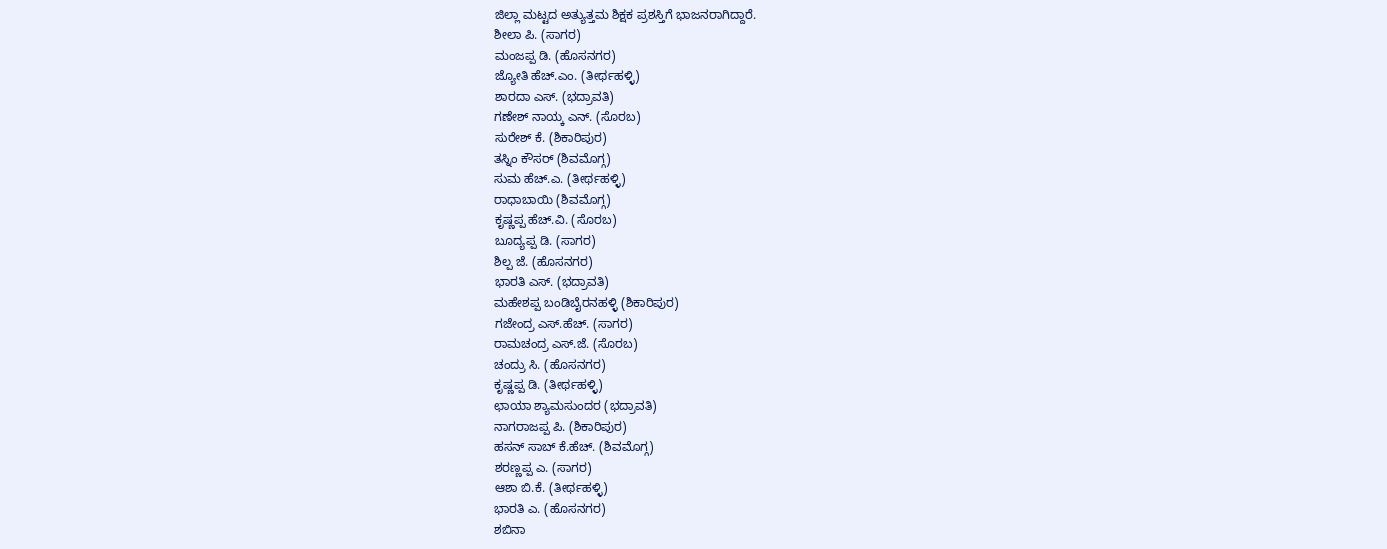ಜಿಲ್ಲಾ ಮಟ್ಟದ ಅತ್ಯುತ್ತಮ ಶಿಕ್ಷಕ ಪ್ರಶಸ್ತಿಗೆ ಭಾಜನರಾಗಿದ್ದಾರೆ.
ಶೀಲಾ ಪಿ. (ಸಾಗರ)
ಮಂಜಪ್ಪ ಡಿ. (ಹೊಸನಗರ)
ಜ್ಯೋತಿ ಹೆಚ್.ಎಂ. (ತೀರ್ಥಹಳ್ಳಿ)
ಶಾರದಾ ಎಸ್. (ಭದ್ರಾವತಿ)
ಗಣೇಶ್ ನಾಯ್ಕ ಎನ್. (ಸೊರಬ)
ಸುರೇಶ್ ಕೆ. (ಶಿಕಾರಿಪುರ)
ತಸ್ನಿಂ ಕೌಸರ್ (ಶಿವಮೊಗ್ಗ)
ಸುಮ ಹೆಚ್.ಎ. (ತೀರ್ಥಹಳ್ಳಿ)
ರಾಧಾಬಾಯಿ (ಶಿವಮೊಗ್ಗ)
ಕೃಷ್ಣಪ್ಪ ಹೆಚ್.ವಿ. (ಸೊರಬ)
ಬೂದ್ಯಪ್ಪ ಡಿ. (ಸಾಗರ)
ಶಿಲ್ಪ ಜೆ. (ಹೊಸನಗರ)
ಭಾರತಿ ಎಸ್. (ಭದ್ರಾವತಿ)
ಮಹೇಶಪ್ಪ ಬಂಡಿಬೈರನಹಳ್ಳಿ (ಶಿಕಾರಿಪುರ)
ಗಜೇಂದ್ರ ಎಸ್.ಹೆಚ್. (ಸಾಗರ)
ರಾಮಚಂದ್ರ ಎಸ್.ಜೆ. (ಸೊರಬ)
ಚಂದ್ರು ಸಿ. (ಹೊಸನಗರ)
ಕೃಷ್ಣಪ್ಪ ಡಿ. (ತೀರ್ಥಹಳ್ಳಿ)
ಛಾಯಾ ಶ್ಯಾಮಸುಂದರ (ಭದ್ರಾವತಿ)
ನಾಗರಾಜಪ್ಪ ಪಿ. (ಶಿಕಾರಿಪುರ)
ಹಸನ್ ಸಾಬ್ ಕೆ.ಹೆಚ್. (ಶಿವಮೊಗ್ಗ)
ಶರಣ್ಣಪ್ಪ ಎ. (ಸಾಗರ)
ಆಶಾ ಬಿ.ಕೆ. (ತೀರ್ಥಹಳ್ಳಿ)
ಭಾರತಿ ಎ. (ಹೊಸನಗರ)
ಶಬಿನಾ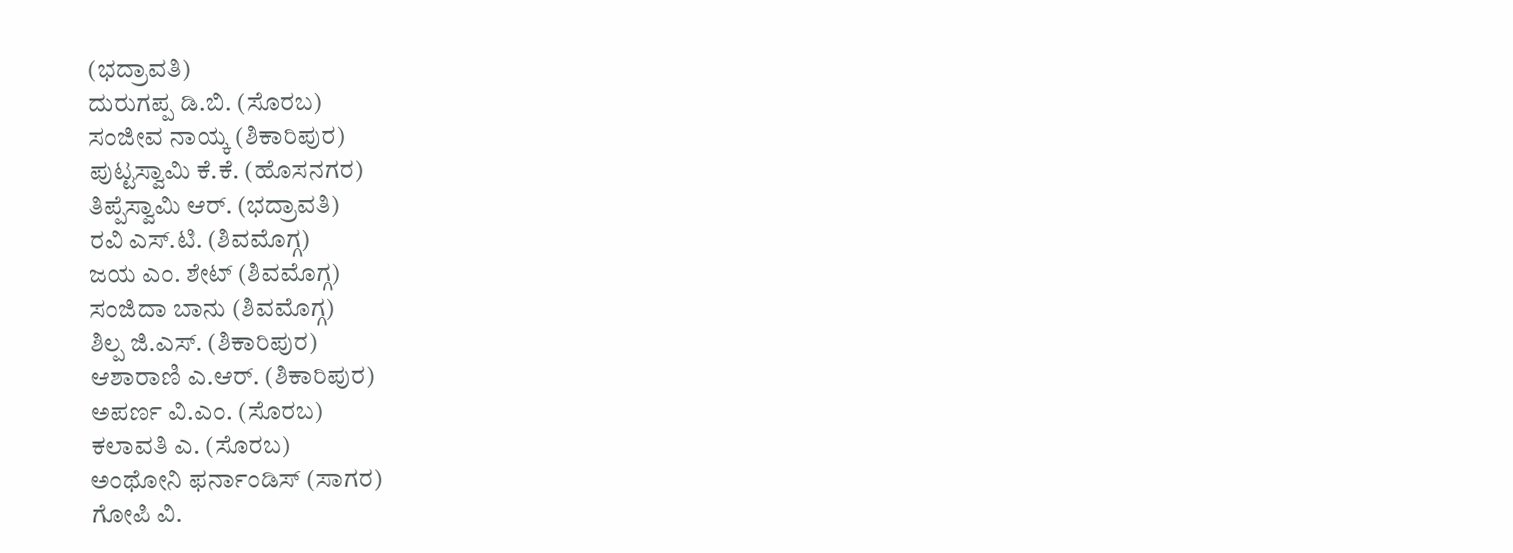(ಭದ್ರಾವತಿ)
ದುರುಗಪ್ಪ ಡಿ.ಬಿ. (ಸೊರಬ)
ಸಂಜೀವ ನಾಯ್ಕ (ಶಿಕಾರಿಪುರ)
ಪುಟ್ಟಸ್ವಾಮಿ ಕೆ.ಕೆ. (ಹೊಸನಗರ)
ತಿಪ್ಪೆಸ್ವಾಮಿ ಆರ್. (ಭದ್ರಾವತಿ)
ರವಿ ಎಸ್.ಟಿ. (ಶಿವಮೊಗ್ಗ)
ಜಯ ಎಂ. ಶೇಟ್ (ಶಿವಮೊಗ್ಗ)
ಸಂಜಿದಾ ಬಾನು (ಶಿವಮೊಗ್ಗ)
ಶಿಲ್ಪ ಜಿ.ಎಸ್. (ಶಿಕಾರಿಪುರ)
ಆಶಾರಾಣಿ ಎ.ಆರ್. (ಶಿಕಾರಿಪುರ)
ಅಪರ್ಣ ವಿ.ಎಂ. (ಸೊರಬ)
ಕಲಾವತಿ ಎ. (ಸೊರಬ)
ಅಂಥೋನಿ ಫರ್ನಾಂಡಿಸ್ (ಸಾಗರ)
ಗೋಪಿ ವಿ.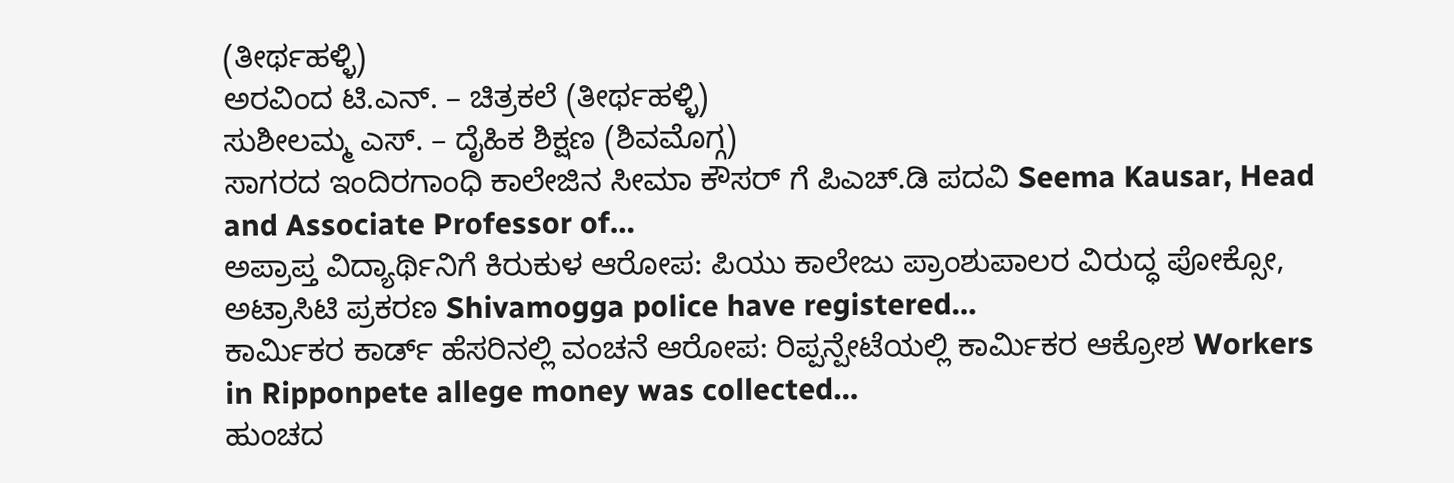(ತೀರ್ಥಹಳ್ಳಿ)
ಅರವಿಂದ ಟಿ.ಎನ್. – ಚಿತ್ರಕಲೆ (ತೀರ್ಥಹಳ್ಳಿ)
ಸುಶೀಲಮ್ಮ ಎಸ್. – ದೈಹಿಕ ಶಿಕ್ಷಣ (ಶಿವಮೊಗ್ಗ)
ಸಾಗರದ ಇಂದಿರಗಾಂಧಿ ಕಾಲೇಜಿನ ಸೀಮಾ ಕೌಸರ್ ಗೆ ಪಿಎಚ್.ಡಿ ಪದವಿ Seema Kausar, Head and Associate Professor of…
ಅಪ್ರಾಪ್ತ ವಿದ್ಯಾರ್ಥಿನಿಗೆ ಕಿರುಕುಳ ಆರೋಪ: ಪಿಯು ಕಾಲೇಜು ಪ್ರಾಂಶುಪಾಲರ ವಿರುದ್ಧ ಪೋಕ್ಸೋ, ಅಟ್ರಾಸಿಟಿ ಪ್ರಕರಣ Shivamogga police have registered…
ಕಾರ್ಮಿಕರ ಕಾರ್ಡ್ ಹೆಸರಿನಲ್ಲಿ ವಂಚನೆ ಆರೋಪ: ರಿಪ್ಪನ್ಪೇಟೆಯಲ್ಲಿ ಕಾರ್ಮಿಕರ ಆಕ್ರೋಶ Workers in Ripponpete allege money was collected…
ಹುಂಚದ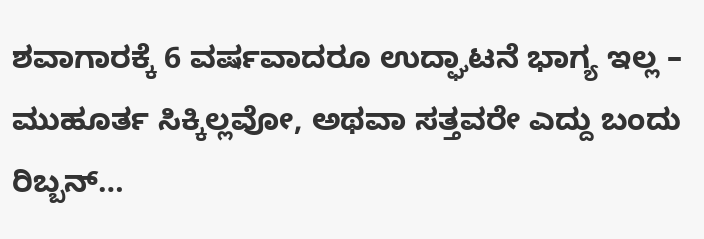ಶವಾಗಾರಕ್ಕೆ 6 ವರ್ಷವಾದರೂ ಉದ್ಘಾಟನೆ ಭಾಗ್ಯ ಇಲ್ಲ – ಮುಹೂರ್ತ ಸಿಕ್ಕಿಲ್ಲವೋ, ಅಥವಾ ಸತ್ತವರೇ ಎದ್ದು ಬಂದು ರಿಬ್ಬನ್…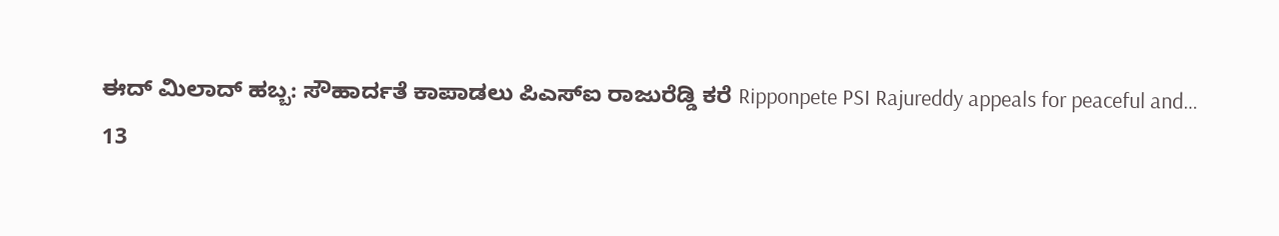ಈದ್ ಮಿಲಾದ್ ಹಬ್ಬ: ಸೌಹಾರ್ದತೆ ಕಾಪಾಡಲು ಪಿಎಸ್ಐ ರಾಜುರೆಡ್ಡಿ ಕರೆ Ripponpete PSI Rajureddy appeals for peaceful and…
13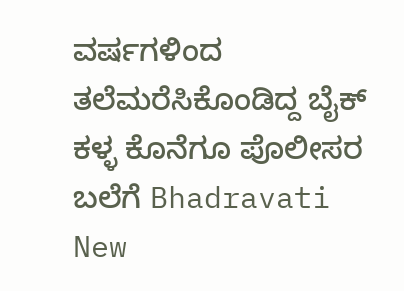ವರ್ಷಗಳಿಂದ ತಲೆಮರೆಸಿಕೊಂಡಿದ್ದ ಬೈಕ್ ಕಳ್ಳ ಕೊನೆಗೂ ಪೊಲೀಸರ ಬಲೆಗೆ Bhadravati New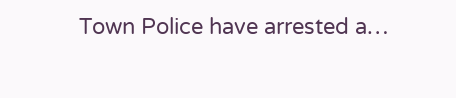Town Police have arrested a…